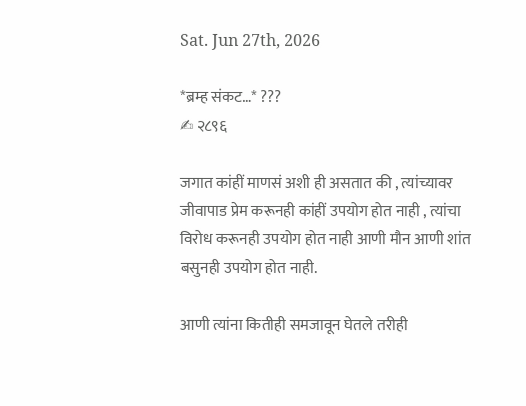Sat. Jun 27th, 2026

*ब्रम्ह संकट…* ???
✍ २८९६

जगात कांहीं माणसं अशी ही असतात की , त्यांच्यावर जीवापाड प्रेम करूनही कांहीं उपयोग होत नाही , त्यांचा विरोध करूनही उपयोग होत नाही आणी मौन आणी शांत बसुनही उपयोग होत नाही.

आणी त्यांना कितीही समजावून घेतले तरीही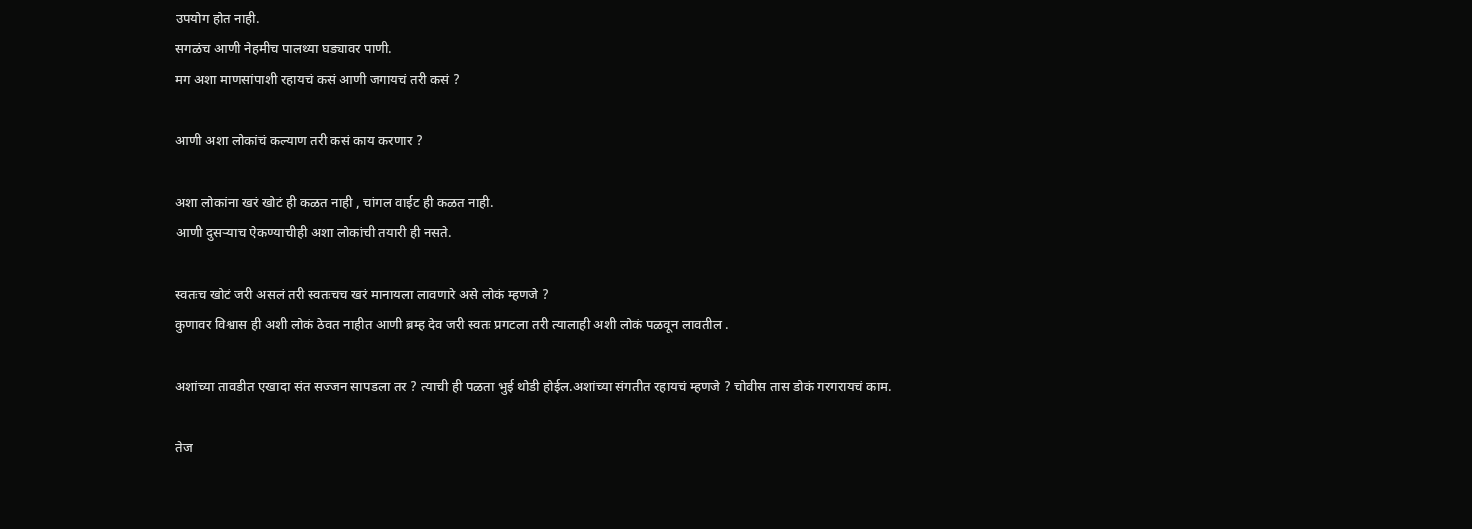उपयोग होत नाही.
सगळंच आणी नेहमीच पालथ्या घड्यावर पाणी.
मग अशा माणसांपाशी रहायचं कसं आणी जगायचं तरी कसं ?

आणी अशा लोकांचं कल्याण तरी कसं काय करणार ?

अशा लोकांना खरं खोटं ही कळत नाही , चांगल वाईट ही कळत नाही.
आणी दुसऱ्याच ऐकण्याचीही अशा लोकांची तयारी ही नसते.

स्वतःच खोटं जरी असलं तरी स्वतःचच खरं मानायला लावणारे असे लोकं म्हणजे ?
कुणावर विश्वास ही अशी लोकं ठेवत नाहीत आणी ब्रम्ह देव जरी स्वतः प्रगटला तरी त्यालाही अशी लोकं पळवून लावतील .

अशांच्या तावडीत एखादा संत सज्जन सापडला तर ? त्याची ही पळता भुई थोडी होईल.अशांच्या संगतीत रहायचं म्हणजे ? चोवीस तास डोकं गरगरायचं काम.

तेज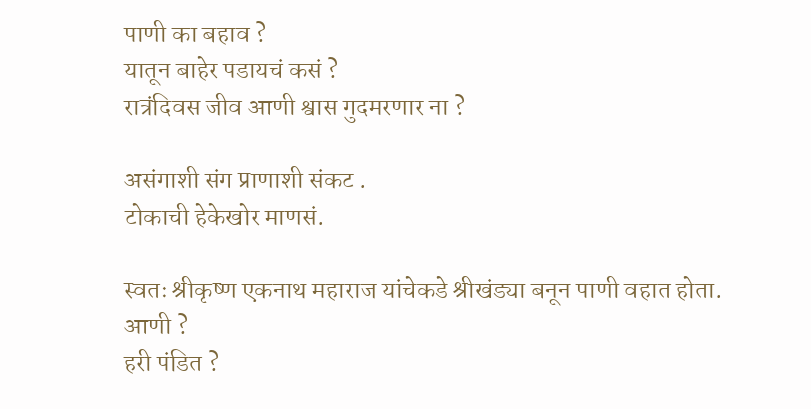पाणी का बहाव ?
यातून बाहेर पडायचं कसं ?
रात्रंदिवस जीव आणी श्वास गुदमरणार ना ?

असंगाशी संग प्राणाशी संकट .
टोकाची हेकेखोर माणसं.

स्वतः श्रीकृष्ण एकनाथ महाराज यांचेकडे श्रीखंड्या बनून पाणी वहात होता.
आणी ?
हरी पंडित ?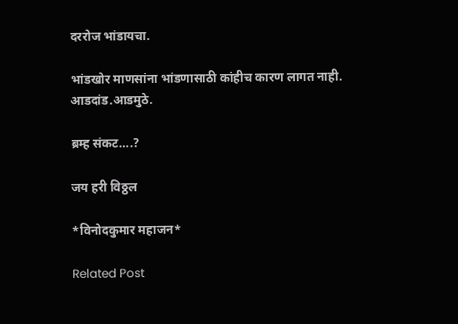दररोज भांडायचा.

भांडखोर माणसांना भांडणासाठी कांहीच कारण लागत नाही.
आडदांड.आडमुठे.

ब्रम्ह संकट….?

जय हरी विठ्ठल

*विनोदकुमार महाजन*

Related Post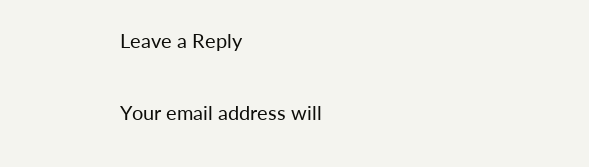Leave a Reply

Your email address will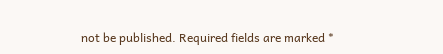not be published. Required fields are marked *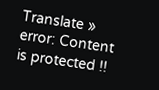Translate »
error: Content is protected !!